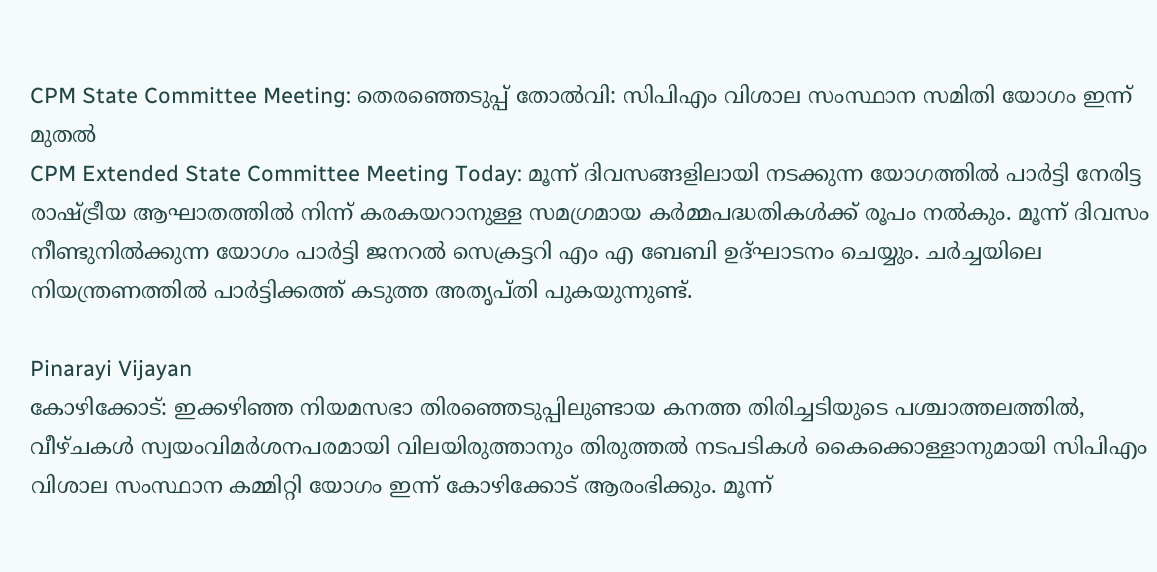CPM State Committee Meeting: തെരഞ്ഞെടുപ്പ് തോൽവി: സിപിഎം വിശാല സംസ്ഥാന സമിതി യോഗം ഇന്ന് മുതൽ
CPM Extended State Committee Meeting Today: മൂന്ന് ദിവസങ്ങളിലായി നടക്കുന്ന യോഗത്തിൽ പാർട്ടി നേരിട്ട രാഷ്ട്രീയ ആഘാതത്തിൽ നിന്ന് കരകയറാനുള്ള സമഗ്രമായ കർമ്മപദ്ധതികൾക്ക് രൂപം നൽകും. മൂന്ന് ദിവസം നീണ്ടുനിൽക്കുന്ന യോഗം പാർട്ടി ജനറൽ സെക്രട്ടറി എം എ ബേബി ഉദ്ഘാടനം ചെയ്യും. ചർച്ചയിലെ നിയന്ത്രണത്തിൽ പാർട്ടിക്കത്ത് കടുത്ത അതൃപ്തി പുകയുന്നുണ്ട്.

Pinarayi Vijayan
കോഴിക്കോട്: ഇക്കഴിഞ്ഞ നിയമസഭാ തിരഞ്ഞെടുപ്പിലുണ്ടായ കനത്ത തിരിച്ചടിയുടെ പശ്ചാത്തലത്തിൽ, വീഴ്ചകൾ സ്വയംവിമർശനപരമായി വിലയിരുത്താനും തിരുത്തൽ നടപടികൾ കൈക്കൊള്ളാനുമായി സിപിഎം വിശാല സംസ്ഥാന കമ്മിറ്റി യോഗം ഇന്ന് കോഴിക്കോട് ആരംഭിക്കും. മൂന്ന്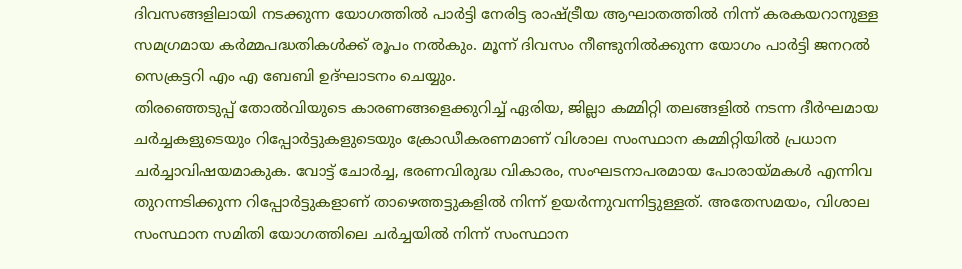ദിവസങ്ങളിലായി നടക്കുന്ന യോഗത്തിൽ പാർട്ടി നേരിട്ട രാഷ്ട്രീയ ആഘാതത്തിൽ നിന്ന് കരകയറാനുള്ള സമഗ്രമായ കർമ്മപദ്ധതികൾക്ക് രൂപം നൽകും. മൂന്ന് ദിവസം നീണ്ടുനിൽക്കുന്ന യോഗം പാർട്ടി ജനറൽ സെക്രട്ടറി എം എ ബേബി ഉദ്ഘാടനം ചെയ്യും.
തിരഞ്ഞെടുപ്പ് തോൽവിയുടെ കാരണങ്ങളെക്കുറിച്ച് ഏരിയ, ജില്ലാ കമ്മിറ്റി തലങ്ങളിൽ നടന്ന ദീർഘമായ ചർച്ചകളുടെയും റിപ്പോർട്ടുകളുടെയും ക്രോഡീകരണമാണ് വിശാല സംസ്ഥാന കമ്മിറ്റിയിൽ പ്രധാന ചർച്ചാവിഷയമാകുക. വോട്ട് ചോർച്ച, ഭരണവിരുദ്ധ വികാരം, സംഘടനാപരമായ പോരായ്മകൾ എന്നിവ തുറന്നടിക്കുന്ന റിപ്പോർട്ടുകളാണ് താഴെത്തട്ടുകളിൽ നിന്ന് ഉയർന്നുവന്നിട്ടുള്ളത്. അതേസമയം, വിശാല സംസ്ഥാന സമിതി യോഗത്തിലെ ചർച്ചയിൽ നിന്ന് സംസ്ഥാന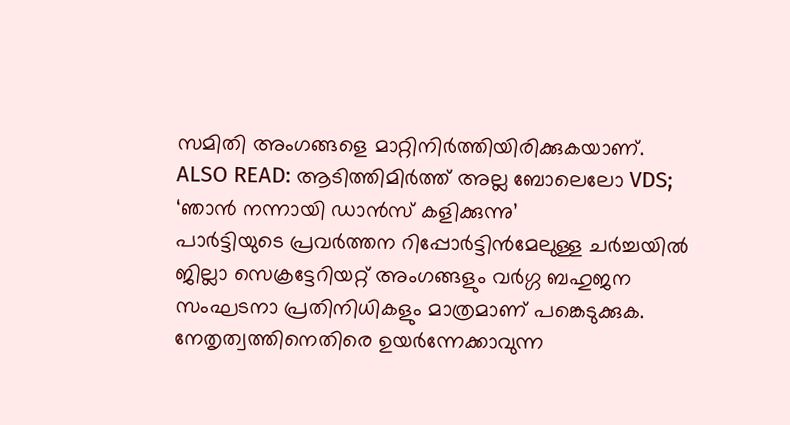സമിതി അംഗങ്ങളെ മാറ്റിനിർത്തിയിരിക്കുകയാണ്.
ALSO READ: ആടിത്തിമിർത്ത് അല്ല ബോലെലോ VDS; ‘ഞാൻ നന്നായി ഡാൻസ് കളിക്കുന്നു’
പാർട്ടിയുടെ പ്രവർത്തന റിപ്പോർട്ടിൻമേലുള്ള ചർച്ചയിൽ ജില്ലാ സെക്രട്ടേറിയറ്റ് അംഗങ്ങളും വർഗ്ഗ ബഹുജന സംഘടനാ പ്രതിനിധികളും മാത്രമാണ് പങ്കെടുക്കുക. നേതൃത്വത്തിനെതിരെ ഉയർന്നേക്കാവുന്ന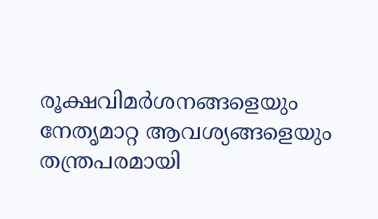രൂക്ഷവിമർശനങ്ങളെയും നേതൃമാറ്റ ആവശ്യങ്ങളെയും തന്ത്രപരമായി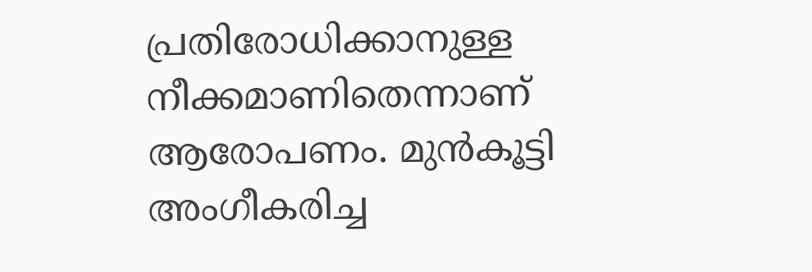പ്രതിരോധിക്കാനുള്ള നീക്കമാണിതെന്നാണ് ആരോപണം. മുൻകൂട്ടി അംഗീകരിച്ച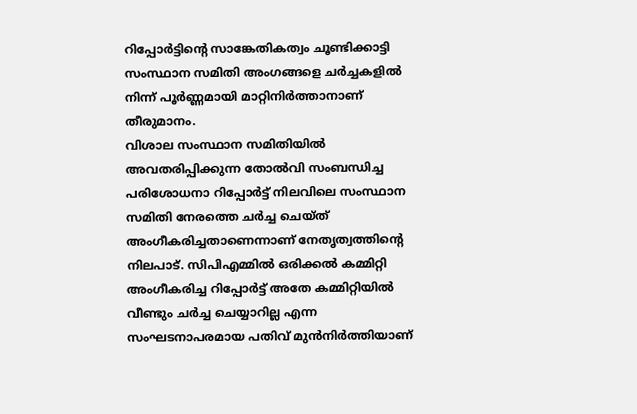റിപ്പോർട്ടിന്റെ സാങ്കേതികത്വം ചൂണ്ടിക്കാട്ടി സംസ്ഥാന സമിതി അംഗങ്ങളെ ചർച്ചകളിൽ നിന്ന് പൂർണ്ണമായി മാറ്റിനിർത്താനാണ് തീരുമാനം.
വിശാല സംസ്ഥാന സമിതിയിൽ അവതരിപ്പിക്കുന്ന തോൽവി സംബന്ധിച്ച പരിശോധനാ റിപ്പോർട്ട് നിലവിലെ സംസ്ഥാന സമിതി നേരത്തെ ചർച്ച ചെയ്ത് അംഗീകരിച്ചതാണെന്നാണ് നേതൃത്വത്തിന്റെ നിലപാട്. സിപിഎമ്മിൽ ഒരിക്കൽ കമ്മിറ്റി അംഗീകരിച്ച റിപ്പോർട്ട് അതേ കമ്മിറ്റിയിൽ വീണ്ടും ചർച്ച ചെയ്യാറില്ല എന്ന സംഘടനാപരമായ പതിവ് മുൻനിർത്തിയാണ്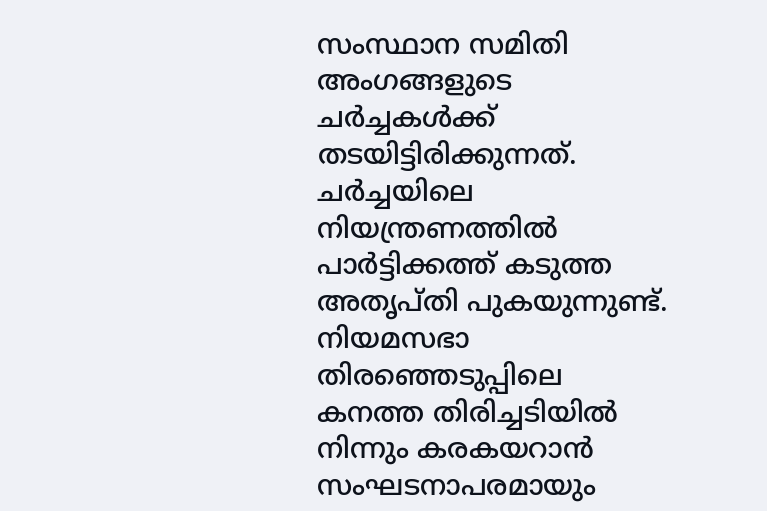സംസ്ഥാന സമിതി അംഗങ്ങളുടെ ചർച്ചകൾക്ക് തടയിട്ടിരിക്കുന്നത്. ചർച്ചയിലെ നിയന്ത്രണത്തിൽ പാർട്ടിക്കത്ത് കടുത്ത അതൃപ്തി പുകയുന്നുണ്ട്.
നിയമസഭാ തിരഞ്ഞെടുപ്പിലെ കനത്ത തിരിച്ചടിയിൽ നിന്നും കരകയറാൻ സംഘടനാപരമായും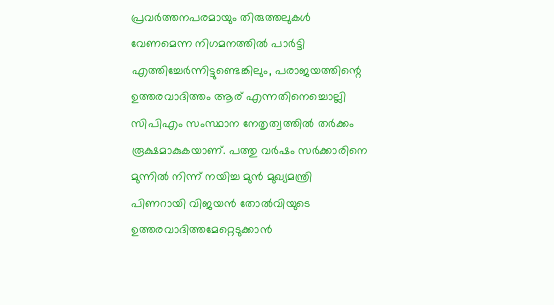പ്രവർത്തനപരമായും തിരുത്തലുകൾ വേണമെന്ന നിഗമനത്തിൽ പാർട്ടി എത്തിച്ചേർന്നിട്ടുണ്ടെങ്കിലും, പരാജയത്തിന്റെ ഉത്തരവാദിത്തം ആര് എന്നതിനെച്ചൊല്ലി സിപിഎം സംസ്ഥാന നേതൃത്വത്തിൽ തർക്കം രൂക്ഷമാകുകയാണ്. പത്തു വർഷം സർക്കാരിനെ മുന്നിൽ നിന്ന് നയിച്ച മുൻ മുഖ്യമന്ത്രി പിണറായി വിജയൻ തോൽവിയുടെ ഉത്തരവാദിത്തമേറ്റെടുക്കാൻ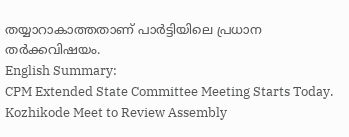തയ്യാറാകാത്തതാണ് പാർട്ടിയിലെ പ്രധാന തർക്കവിഷയം.
English Summary:
CPM Extended State Committee Meeting Starts Today. Kozhikode Meet to Review Assembly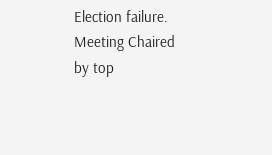Election failure. Meeting Chaired by top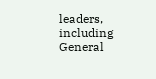leaders, including General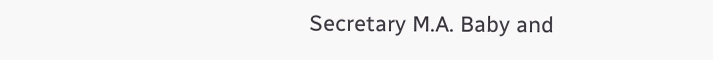Secretary M.A. Baby and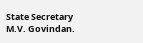State Secretary M.V. Govindan.